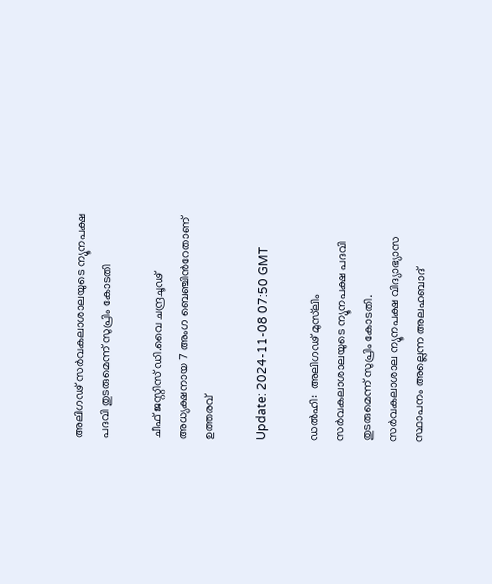അലിഗഢ് സർവകലാശാലയുടെ ന്യൂനപക്ഷ പദവി തുടരുമെന്ന് സുപ്രിം കോടതി

ചീഫ് ജസ്റ്റിസ് ഡി.വൈ ചന്ദ്രചൂഢ് അധ്യക്ഷനായ 7 അംഗ ബെഞ്ചിന്‍റേതാണ് ഉത്തരവ്

Update: 2024-11-08 07:50 GMT

ഡല്‍ഹി:  അലിഗഢ് മുസ്‌ലിം സർവകലാശാലയുടെ ന്യൂനപക്ഷ പദവി തുടരുമെന്ന് സുപ്രിം കോടതി. സർവകലാശാല ന്യൂനപക്ഷ വിദ്യാഭ്യാസ സ്ഥാപനം അല്ലെന്ന അലഹബാദ്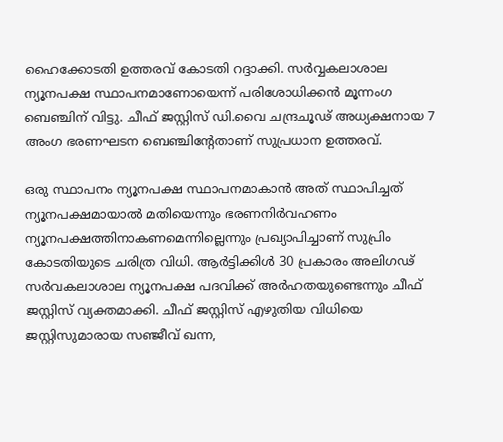ഹൈക്കോടതി ഉത്തരവ് കോടതി റദ്ദാക്കി. സർവ്വകലാശാല ന്യൂനപക്ഷ സ്ഥാപനമാണോയെന്ന് പരിശോധിക്കൻ മൂന്നംഗ ബെഞ്ചിന് വിട്ടു. ചീഫ് ജസ്റ്റിസ് ഡി.വൈ ചന്ദ്രചൂഢ് അധ്യക്ഷനായ 7 അംഗ ഭരണഘടന ബെഞ്ചിന്‍റേതാണ് സുപ്രധാന ഉത്തരവ്.

ഒരു സ്ഥാപനം ന്യൂനപക്ഷ സ്ഥാപനമാകാൻ അത് സ്ഥാപിച്ചത് ന്യൂനപക്ഷമായാൽ മതിയെന്നും ഭരണനിർവഹണം ന്യൂനപക്ഷത്തിനാകണമെന്നില്ലെന്നും പ്രഖ്യാപിച്ചാണ് സുപ്രിം കോടതിയുടെ ചരിത്ര വിധി. ആർട്ടിക്കിൾ 30 പ്രകാരം അലിഗഢ് സർവകലാശാല ന്യൂനപക്ഷ പദവിക്ക് അർഹതയുണ്ടെന്നും ചീഫ് ജസ്റ്റിസ് വ്യക്തമാക്കി. ചീഫ് ജസ്റ്റിസ് എഴുതിയ വിധിയെ ജസ്റ്റിസുമാരായ സഞ്ജീവ് ഖന്ന,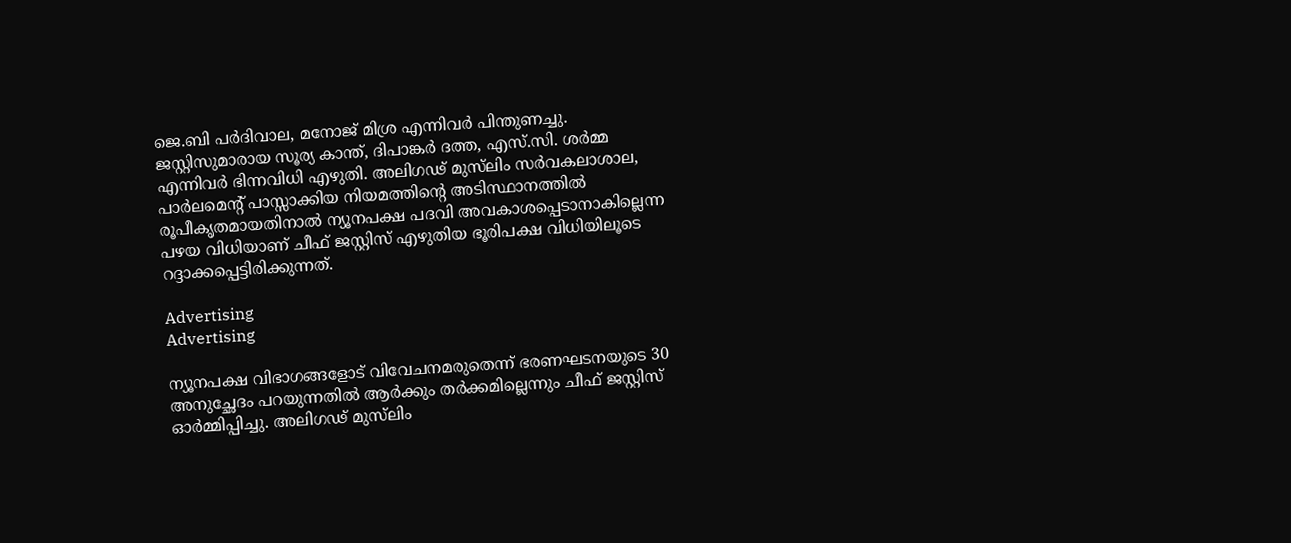ജെ.ബി പര്‍ദിവാല, മനോജ് മിശ്ര എന്നിവര്‍ പിന്തുണച്ചു.  ജസ്റ്റിസുമാരായ സൂര്യ കാന്ത്, ദിപാങ്കര്‍ ദത്ത, എസ്.സി. ശര്‍മ്മ എന്നിവര്‍ ഭിന്നവിധി എഴുതി. അലിഗഢ് മുസ്‍ലിം സര്‍വകലാശാല, പാര്‍ലമെന്‍റ് പാസ്സാക്കിയ നിയമത്തിന്‍റെ അടിസ്ഥാനത്തില്‍ രൂപീകൃതമായതിനാല്‍ ന്യൂനപക്ഷ പദവി അവകാശപ്പെടാനാകില്ലെന്ന പഴയ വിധിയാണ് ചീഫ് ജസ്റ്റിസ് എഴുതിയ ഭൂരിപക്ഷ വിധിയിലൂടെ റദ്ദാക്കപ്പെട്ടിരിക്കുന്നത്.

Advertising
Advertising

ന്യൂനപക്ഷ വിഭാഗങ്ങളോട് വിവേചനമരുതെന്ന് ഭരണഘടനയുടെ 30 അനുച്ഛേദം പറയുന്നതിൽ ആർക്കും തർക്കമില്ലെന്നും ചീഫ് ജസ്റ്റിസ് ഓർമ്മിപ്പിച്ചു. അലിഗഢ് മുസ്‌ലിം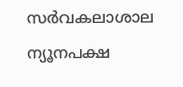സർവകലാശാല ന്യൂനപക്ഷ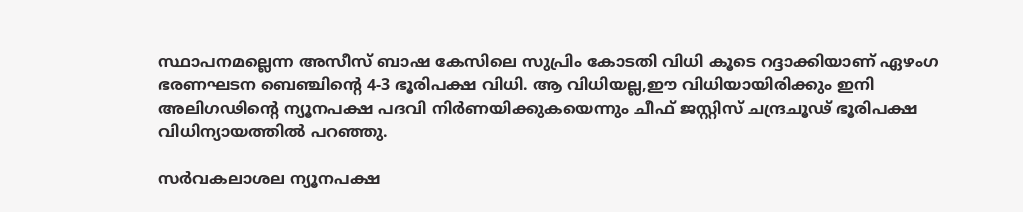സ്ഥാപനമല്ലെന്ന അസീസ് ബാഷ കേസിലെ സുപ്രിം കോടതി വിധി കൂടെ റദ്ദാക്കിയാണ് ഏഴംഗ ഭരണഘടന ബെഞ്ചിന്‍റെ 4-3 ഭൂരിപക്ഷ വിധി. ആ വിധിയല്ല,ഈ വിധിയായിരിക്കും ഇനി അലിഗഢിന്‍റെ ന്യൂനപക്ഷ പദവി നിർണയിക്കുകയെന്നും ചീഫ് ജസ്റ്റിസ് ചന്ദ്രചൂഢ് ഭൂരിപക്ഷ വിധിന്യായത്തില്‍ പറഞ്ഞു.

സർവകലാശല ന്യൂനപക്ഷ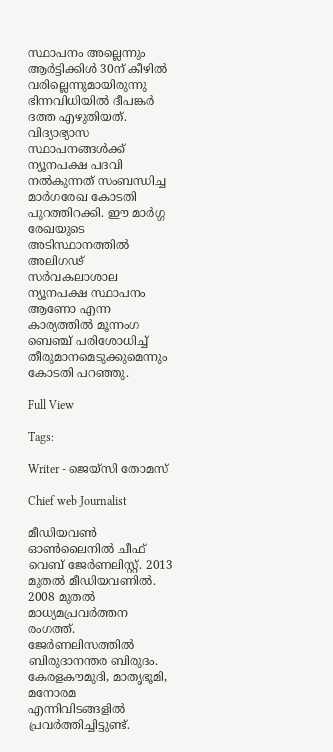സ്ഥാപനം അല്ലെന്നും ആർട്ടിക്കിൾ 30ന് കീഴിൽ വരില്ലെന്നുമായിരുന്നു ഭിന്നവിധിയിൽ ദീപങ്കർ ദത്ത എഴുതിയത്. വിദ്യാഭ്യാസ സ്ഥാപനങ്ങൾക്ക് ന്യൂനപക്ഷ പദവി നൽകുന്നത് സംബന്ധിച്ച മാർഗരേഖ കോടതി പുറത്തിറക്കി. ഈ മാർഗ്ഗ രേഖയുടെ അടിസ്ഥാനത്തിൽ അലിഗഢ് സർവകലാശാല ന്യൂനപക്ഷ സ്ഥാപനം ആണോ എന്ന കാര്യത്തിൽ മൂന്നംഗ ബെഞ്ച് പരിശോധിച്ച് തീരുമാനമെടുക്കുമെന്നും കോടതി പറഞ്ഞു.

Full View

Tags:

Writer - ജെയ്സി തോമസ്

Chief web Journalist

മീഡിയവൺ ഓൺലൈനിൽ ചീഫ് വെബ് ജേർണലിസ്റ്റ്. 2013 മുതൽ മീഡിയവണിൽ. 2008 മുതൽ മാധ്യമപ്രവർത്തന രംഗത്ത്. ജേർണലിസത്തിൽ ബിരുദാനന്തര ബിരുദം. കേരളകൗമുദി, മാതൃഭൂമി, മനോരമ എന്നിവിടങ്ങളിൽ പ്രവർത്തിച്ചിട്ടുണ്ട്.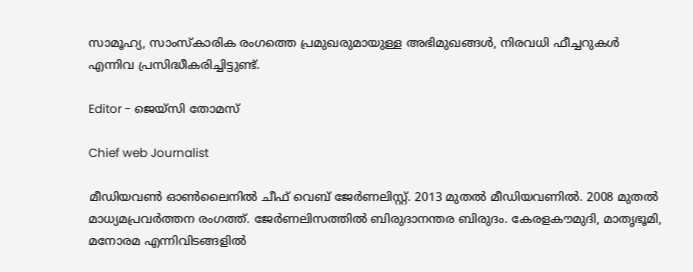സാമൂഹ്യ, സാംസ്‌കാരിക രംഗത്തെ പ്രമുഖരുമായുള്ള അഭിമുഖങ്ങൾ, നിരവധി ഫീച്ചറുകൾ എന്നിവ പ്രസിദ്ധീകരിച്ചിട്ടുണ്ട്.

Editor - ജെയ്സി തോമസ്

Chief web Journalist

മീഡിയവൺ ഓൺലൈനിൽ ചീഫ് വെബ് ജേർണലിസ്റ്റ്. 2013 മുതൽ മീഡിയവണിൽ. 2008 മുതൽ മാധ്യമപ്രവർത്തന രംഗത്ത്. ജേർണലിസത്തിൽ ബിരുദാനന്തര ബിരുദം. കേരളകൗമുദി, മാതൃഭൂമി, മനോരമ എന്നിവിടങ്ങളിൽ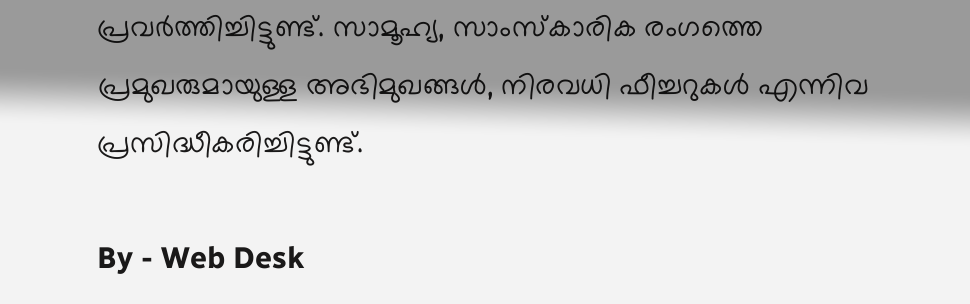പ്രവർത്തിച്ചിട്ടുണ്ട്. സാമൂഹ്യ, സാംസ്‌കാരിക രംഗത്തെ പ്രമുഖരുമായുള്ള അഭിമുഖങ്ങൾ, നിരവധി ഫീച്ചറുകൾ എന്നിവ പ്രസിദ്ധീകരിച്ചിട്ടുണ്ട്.

By - Web Desk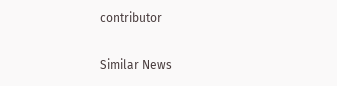contributor

Similar News